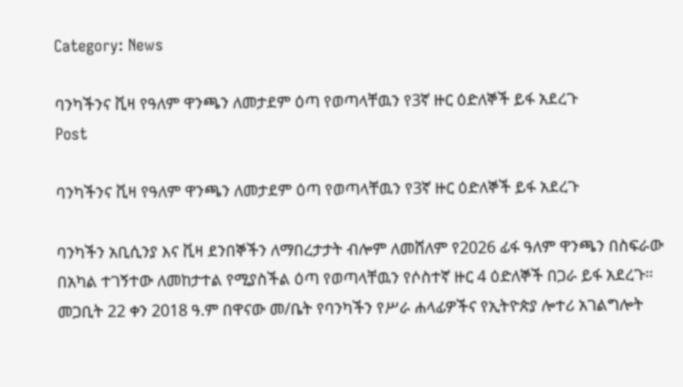Category: News

ባንካችንና ቪዛ የዓለም ዋንጫን ለመታደም ዕጣ የወጣላቸዉን የ3ኛ ዙር ዕድለኞች ይፋ አደረጉ
Post

ባንካችንና ቪዛ የዓለም ዋንጫን ለመታደም ዕጣ የወጣላቸዉን የ3ኛ ዙር ዕድለኞች ይፋ አደረጉ

ባንካችን አቢሲንያ እና ቪዛ ደንበኞችን ለማበረታታት ብሎም ለመሸለም የ2026 ፊፋ ዓለም ዋንጫን በስፍራው በአካል ተገኝተው ለመከታተል የሚያስችል ዕጣ የወጣላቸዉን የሶስተኛ ዙር 4 ዕድለኞች በጋራ ይፋ አደረጉ።   መጋቢት 22 ቀን 2018 ዓ.ም በዋናው መ/ቤት የባንካችን የሥራ ሐላፊዎችና የኢትዮጵያ ሎተሪ አገልግሎት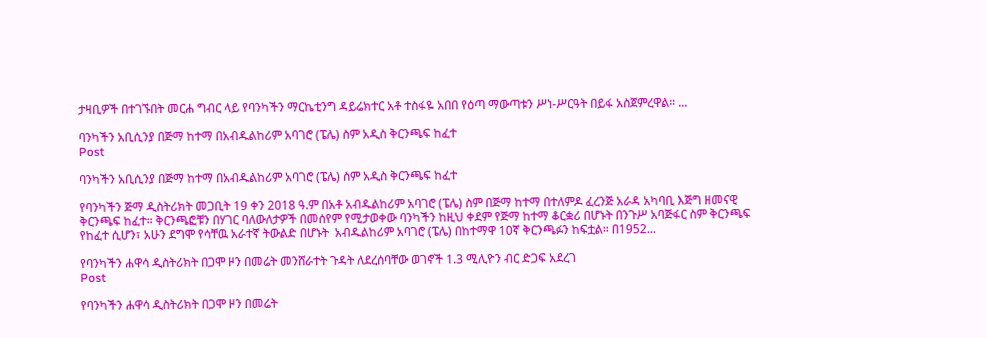ታዛቢዎች በተገኙበት መርሐ ግብር ላይ የባንካችን ማርኬቲንግ ዳይሬክተር አቶ ተስፋዬ አበበ የዕጣ ማውጣቱን ሥነ-ሥርዓት በይፋ አስጀምረዋል። ...

ባንካችን አቢሲንያ በጅማ ከተማ በአብዱልከሪም አባገሮ (ፔሌ) ስም አዲስ ቅርንጫፍ ከፈተ
Post

ባንካችን አቢሲንያ በጅማ ከተማ በአብዱልከሪም አባገሮ (ፔሌ) ስም አዲስ ቅርንጫፍ ከፈተ

የባንካችን ጅማ ዲስትሪክት መጋቢት 19 ቀን 2018 ዓ.ም በአቶ አብዱልከሪም አባገሮ (ፔሌ) ስም በጅማ ከተማ በተለምዶ ፈረንጅ አራዳ አካባቢ እጅግ ዘመናዊ ቅርንጫፍ ከፈተ። ቅርንጫፎቹን በሃገር ባለውለታዎች በመሰየም የሚታወቀው ባንካችን ከዚህ ቀደም የጅማ ከተማ ቆርቋሪ በሆኑት በንጉሥ አባጅፋር ስም ቅርንጫፍ የከፈተ ሲሆን፣ አሁን ደግሞ የሳቸዉ አራተኛ ትውልድ በሆኑት  አብዱልከሪም አባገሮ (ፔሌ) በከተማዋ 10ኛ ቅርንጫፉን ከፍቷል። በ1952...

የባንካችን ሐዋሳ ዲስትሪክት በጋሞ ዞን በመሬት መንሸራተት ጉዳት ለደረሰባቸው ወገኖች 1.3 ሚሊዮን ብር ድጋፍ አደረገ
Post

የባንካችን ሐዋሳ ዲስትሪክት በጋሞ ዞን በመሬት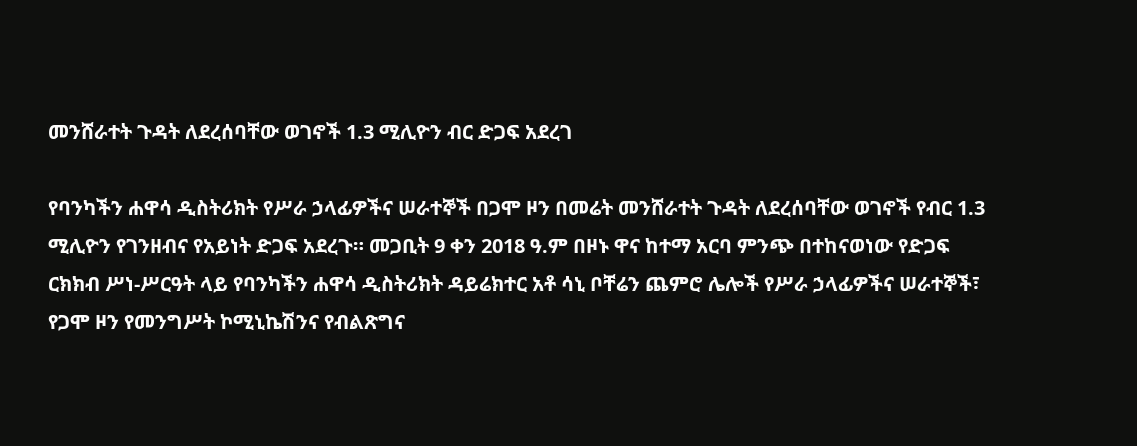መንሸራተት ጉዳት ለደረሰባቸው ወገኖች 1.3 ሚሊዮን ብር ድጋፍ አደረገ

የባንካችን ሐዋሳ ዲስትሪክት የሥራ ኃላፊዎችና ሠራተኞች በጋሞ ዞን በመሬት መንሸራተት ጉዳት ለደረሰባቸው ወገኖች የብር 1.3 ሚሊዮን የገንዘብና የአይነት ድጋፍ አደረጉ። መጋቢት 9 ቀን 2018 ዓ.ም በዞኑ ዋና ከተማ አርባ ምንጭ በተከናወነው የድጋፍ ርክክብ ሥነ-ሥርዓት ላይ የባንካችን ሐዋሳ ዲስትሪክት ዳይሬክተር አቶ ሳኒ ቦቸሬን ጨምሮ ሌሎች የሥራ ኃላፊዎችና ሠራተኞች፣ የጋሞ ዞን የመንግሥት ኮሚኒኬሽንና የብልጽግና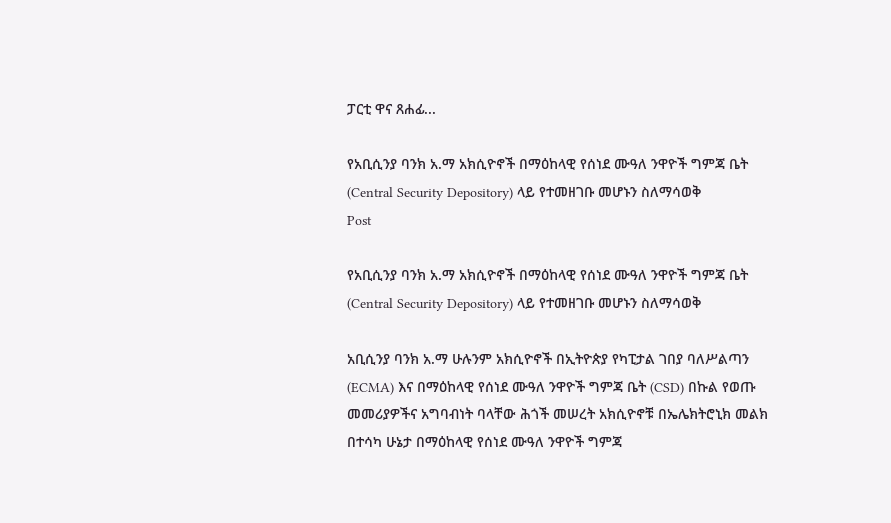ፓርቲ ዋና ጸሐፊ...

የአቢሲንያ ባንክ አ.ማ አክሲዮኖች በማዕከላዊ የሰነደ ሙዓለ ንዋዮች ግምጃ ቤት (Central Security Depository) ላይ የተመዘገቡ መሆኑን ስለማሳወቅ
Post

የአቢሲንያ ባንክ አ.ማ አክሲዮኖች በማዕከላዊ የሰነደ ሙዓለ ንዋዮች ግምጃ ቤት (Central Security Depository) ላይ የተመዘገቡ መሆኑን ስለማሳወቅ

አቢሲንያ ባንክ አ.ማ ሁሉንም አክሲዮኖች በኢትዮጵያ የካፒታል ገበያ ባለሥልጣን (ECMA) እና በማዕከላዊ የሰነደ ሙዓለ ንዋዮች ግምጃ ቤት (CSD) በኩል የወጡ መመሪያዎችና አግባብነት ባላቸው ሕጎች መሠረት አክሲዮኖቹ በኤሌክትሮኒክ መልክ በተሳካ ሁኔታ በማዕከላዊ የሰነደ ሙዓለ ንዋዮች ግምጃ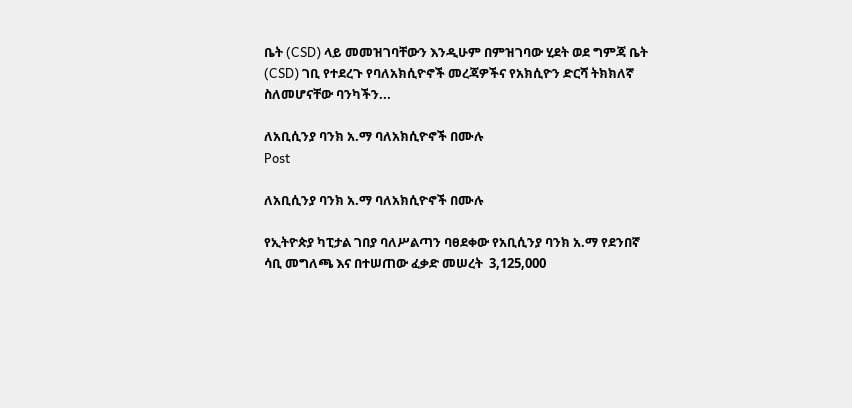ቤት (CSD) ላይ መመዝገባቸውን እንዲሁም በምዝገባው ሂደት ወደ ግምጃ ቤት (CSD) ገቢ የተደረጉ የባለአክሲዮኖች መረጃዎችና የአክሲዮን ድርሻ ትክክለኛ ስለመሆናቸው ባንካችን...

ለአቢሲንያ ባንክ አ.ማ ባለአክሲዮኖች በሙሉ
Post

ለአቢሲንያ ባንክ አ.ማ ባለአክሲዮኖች በሙሉ

የኢትዮጵያ ካፒታል ገበያ ባለሥልጣን ባፀደቀው የአቢሲንያ ባንክ አ.ማ የደንበኛ ሳቢ መግለጫ እና በተሠጠው ፈቃድ መሠረት  3,125,000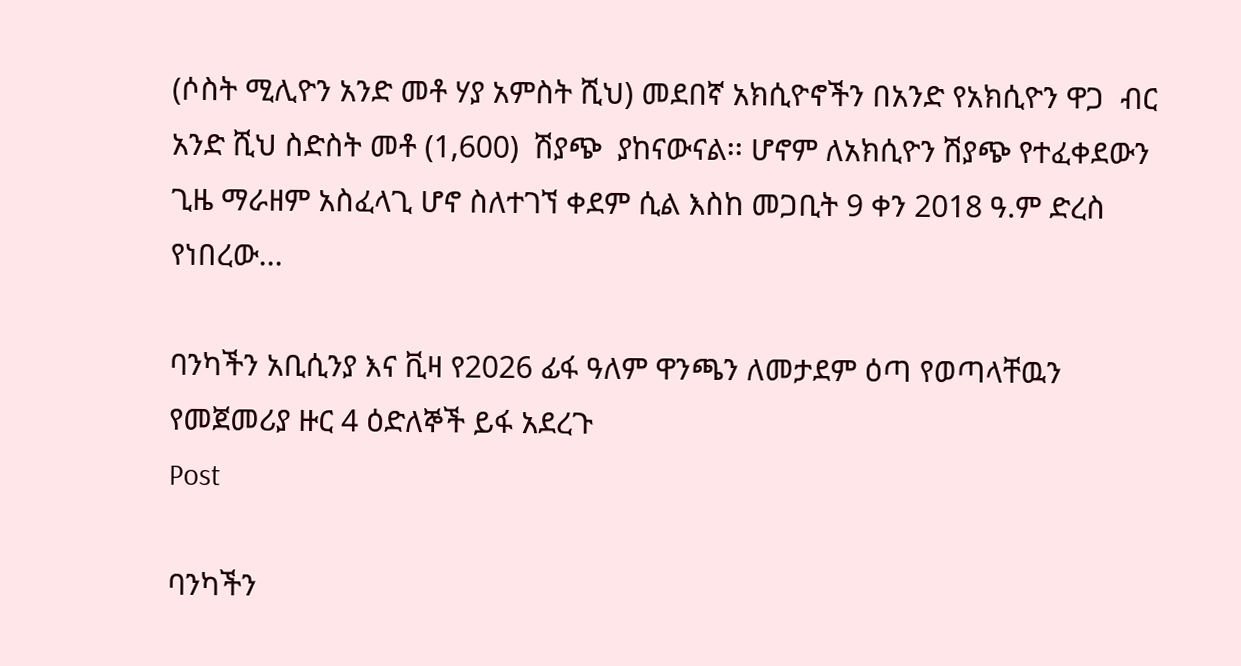(ሶስት ሚሊዮን አንድ መቶ ሃያ አምስት ሺህ) መደበኛ አክሲዮኖችን በአንድ የአክሲዮን ዋጋ  ብር  አንድ ሺህ ስድስት መቶ (1,600)  ሽያጭ  ያከናውናል፡፡ ሆኖም ለአክሲዮን ሽያጭ የተፈቀደውን ጊዜ ማራዘም አስፈላጊ ሆኖ ስለተገኘ ቀደም ሲል እስከ መጋቢት 9 ቀን 2018 ዓ.ም ድረስ የነበረው...

ባንካችን አቢሲንያ እና ቪዛ የ2026 ፊፋ ዓለም ዋንጫን ለመታደም ዕጣ የወጣላቸዉን የመጀመሪያ ዙር 4 ዕድለኞች ይፋ አደረጉ
Post

ባንካችን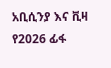አቢሲንያ እና ቪዛ የ2026 ፊፋ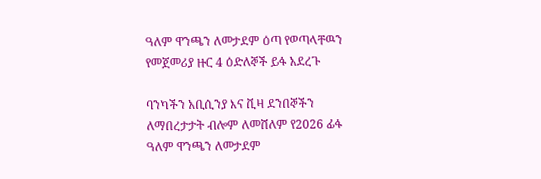ዓለም ዋንጫን ለመታደም ዕጣ የወጣላቸዉን የመጀመሪያ ዙር 4 ዕድለኞች ይፋ አደረጉ

ባንካችን አቢሲንያ እና ቪዛ ደንበኞችን ለማበረታታት ብሎም ለመሸለም የ2026 ፊፋ ዓለም ዋንጫን ለመታደም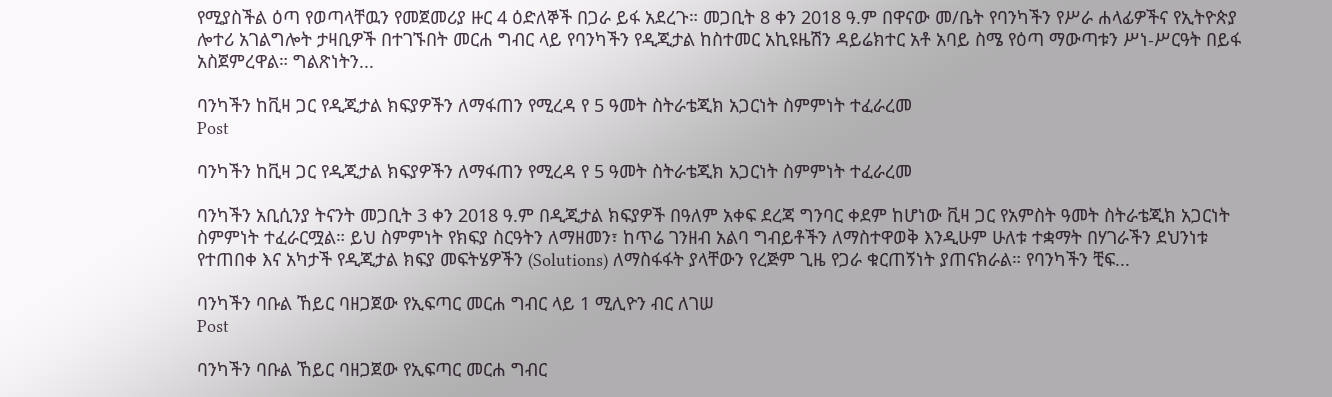የሚያስችል ዕጣ የወጣላቸዉን የመጀመሪያ ዙር 4 ዕድለኞች በጋራ ይፋ አደረጉ። መጋቢት 8 ቀን 2018 ዓ.ም በዋናው መ/ቤት የባንካችን የሥራ ሐላፊዎችና የኢትዮጵያ ሎተሪ አገልግሎት ታዛቢዎች በተገኙበት መርሐ ግብር ላይ የባንካችን የዲጂታል ከስተመር አኪዩዜሽን ዳይሬክተር አቶ አባይ ስሜ የዕጣ ማውጣቱን ሥነ-ሥርዓት በይፋ አስጀምረዋል። ግልጽነትን...

ባንካችን ከቪዛ ጋር የዲጂታል ክፍያዎችን ለማፋጠን የሚረዳ የ 5 ዓመት ስትራቴጂክ አጋርነት ስምምነት ተፈራረመ
Post

ባንካችን ከቪዛ ጋር የዲጂታል ክፍያዎችን ለማፋጠን የሚረዳ የ 5 ዓመት ስትራቴጂክ አጋርነት ስምምነት ተፈራረመ

ባንካችን አቢሲንያ ትናንት መጋቢት 3 ቀን 2018 ዓ.ም በዲጂታል ክፍያዎች በዓለም አቀፍ ደረጃ ግንባር ቀደም ከሆነው ቪዛ ጋር የአምስት ዓመት ስትራቴጂክ አጋርነት ስምምነት ተፈራርሟል። ይህ ስምምነት የክፍያ ስርዓትን ለማዘመን፣ ከጥሬ ገንዘብ አልባ ግብይቶችን ለማስተዋወቅ እንዲሁም ሁለቱ ተቋማት በሃገራችን ደህንነቱ የተጠበቀ እና አካታች የዲጂታል ክፍያ መፍትሄዎችን (Solutions) ለማስፋፋት ያላቸውን የረጅም ጊዜ የጋራ ቁርጠኝነት ያጠናክራል። የባንካችን ቺፍ...

ባንካችን ባቡል ኸይር ባዘጋጀው የኢፍጣር መርሐ ግብር ላይ 1 ሚሊዮን ብር ለገሠ
Post

ባንካችን ባቡል ኸይር ባዘጋጀው የኢፍጣር መርሐ ግብር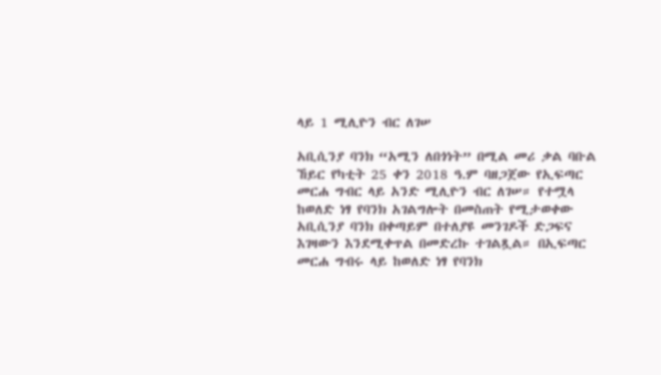ላይ 1 ሚሊዮን ብር ለገሠ

አቢሲንያ ባንክ “አሚን ለበጎነት” በሚል መሪ ቃል ባቡል ኸይር የካቲት 25 ቀን 2018 ዓ.ም ባዘጋጀው የኢፍጣር መርሐ ግብር ላይ አንድ ሚሊዮን ብር ለገሠ። የተሟላ ከወለድ ነፃ የባንክ አገልግሎት በመስጠት የሚታወቀው አቢሲንያ ባንክ በቀጣይም በተለያዩ መንገዶች ድጋፍና እገዛውን እንደሚቀጥል በመድረኩ ተገልጿል። በኢፍጣር መርሐ ግብሩ ላይ ከወለድ ነፃ የባንክ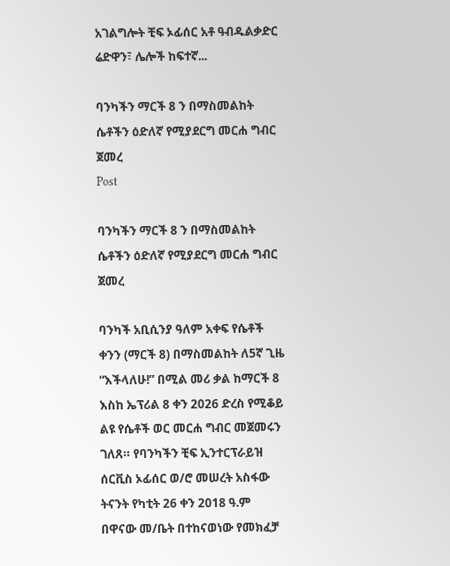አገልግሎት ቺፍ ኦፊሰር አቶ ዓብዱልቃድር ሬድዋን፣ ሌሎች ከፍተኛ...

ባንካችን ማርች 8 ን በማስመልከት ሴቶችን ዕድለኛ የሚያደርግ መርሐ ግብር ጀመረ
Post

ባንካችን ማርች 8 ን በማስመልከት ሴቶችን ዕድለኛ የሚያደርግ መርሐ ግብር ጀመረ

ባንካች አቢሲንያ ዓለም አቀፍ የሴቶች ቀንን (ማርች 8) በማስመልከት ለ5ኛ ጊዜ “እችላለሁ!” በሚል መሪ ቃል ከማርች 8 እስከ ኤፕሪል 8 ቀን 2026 ድረስ የሚቆይ ልዩ የሴቶች ወር መርሐ ግብር መጀመሩን ገለጸ። የባንካችን ቺፍ ኢንተርፕራይዝ ሰርቪስ ኦፊሰር ወ/ሮ መሠረት አስፋው ትናንት የካቲት 26 ቀን 2018 ዓ.ም በዋናው መ/ቤት በተከናወነው የመክፈቻ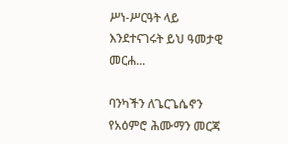ሥነ-ሥርዓት ላይ እንደተናገሩት ይህ ዓመታዊ መርሐ...

ባንካችን ለጌርጌሴኖን የአዕምሮ ሕሙማን መርጃ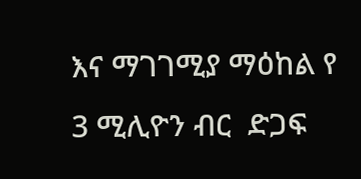እና ማገገሚያ ማዕከል የ 3 ሚሊዮን ብር  ድጋፍ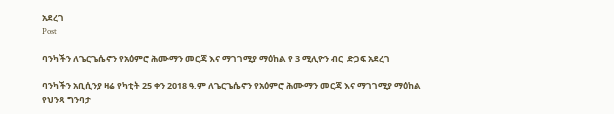አደረገ
Post

ባንካችን ለጌርጌሴኖን የአዕምሮ ሕሙማን መርጃ እና ማገገሚያ ማዕከል የ 3 ሚሊዮን ብር  ድጋፍ አደረገ

ባንካችን አቢሲንያ ዛሬ የካቲት 25 ቀን 2018 ዓ.ም ለጌርጌሴኖን የአዕምሮ ሕሙማን መርጃ እና ማገገሚያ ማዕከል የህንጻ ግንባታ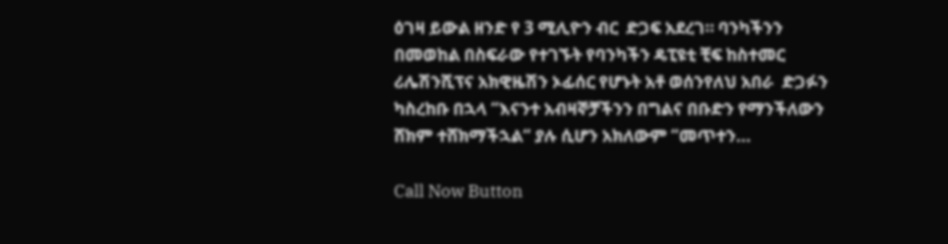ዕገዛ ይውል ዘንድ የ 3 ሚሊዮን ብር  ድጋፍ አደረገ። ባንካችንን በመወከል በስፍራው የተገኙት የባንካችን ዴፒዩቲ ቺፍ ከስተመር ሪሌሽንሺፕና አክዊዜሽን ኦፊሰር የሆኑት አቶ ወሰንየለህ አበራ  ድጋፉን ካስረከቡ በኋላ “እናንተ አብዛኞቻችንን በግልና በቡድን የማንችለውን ሸክም ተሸክማችኋል“ ያሉ ሲሆን አክለውም “መጥተን...

Call Now Button